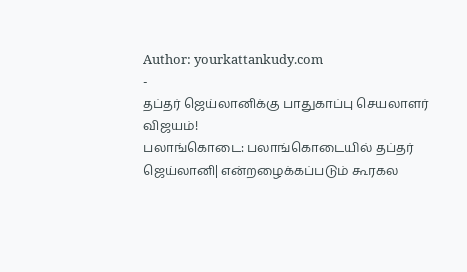Author: yourkattankudy.com
-
தப்தர் ஜெய்லானிக்கு பாதுகாப்பு செயலாளர் விஜயம்!
பலாங்கொடை: பலாங்கொடையில் தப்தர் ஜெய்லானி| என்றழைக்கப்படும் கூரகல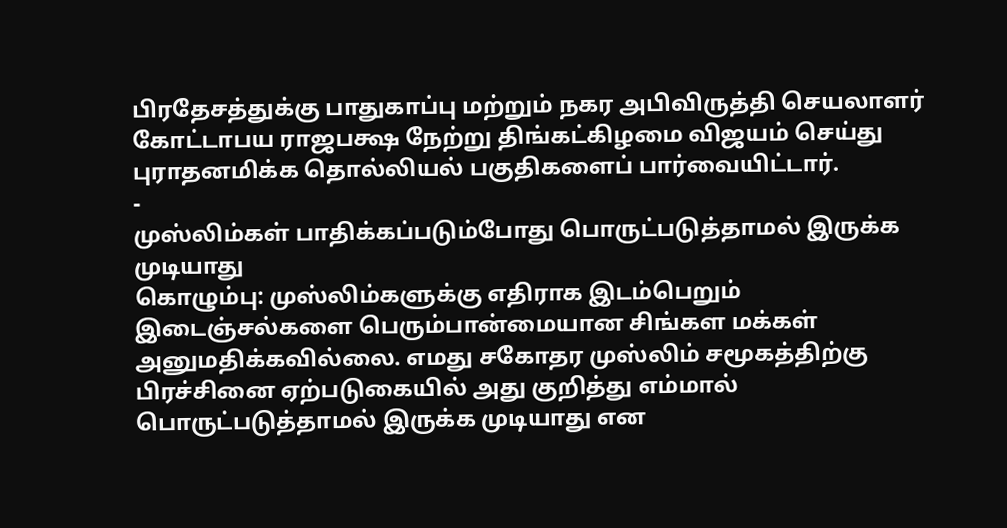பிரதேசத்துக்கு பாதுகாப்பு மற்றும் நகர அபிவிருத்தி செயலாளர் கோட்டாபய ராஜபக்ஷ நேற்று திங்கட்கிழமை விஜயம் செய்து புராதனமிக்க தொல்லியல் பகுதிகளைப் பார்வையிட்டார்.
-
முஸ்லிம்கள் பாதிக்கப்படும்போது பொருட்படுத்தாமல் இருக்க முடியாது
கொழும்பு: முஸ்லிம்களுக்கு எதிராக இடம்பெறும் இடைஞ்சல்களை பெரும்பான்மையான சிங்கள மக்கள் அனுமதிக்கவில்லை. எமது சகோதர முஸ்லிம் சமூகத்திற்கு பிரச்சினை ஏற்படுகையில் அது குறித்து எம்மால் பொருட்படுத்தாமல் இருக்க முடியாது என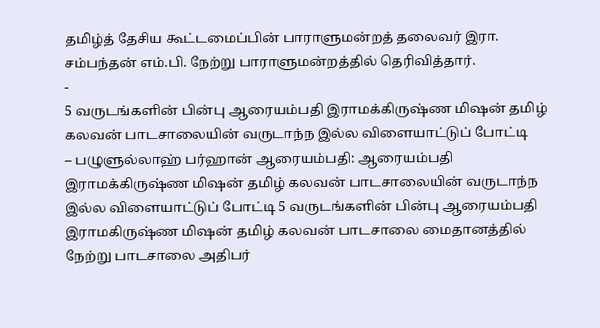தமிழ்த் தேசிய கூட்டமைப்பின் பாராளுமன்றத் தலைவர் இரா. சம்பந்தன் எம்.பி. நேற்று பாராளுமன்றத்தில் தெரிவித்தார்.
-
5 வருடங்களின் பின்பு ஆரையம்பதி இராமக்கிருஷ்ண மிஷன் தமிழ் கலவன் பாடசாலையின் வருடாந்ந இல்ல விளையாட்டுப் போட்டி
– பழுளுல்லாஹ் பர்ஹான் ஆரையம்பதி: ஆரையம்பதி இராமக்கிருஷ்ண மிஷன் தமிழ் கலவன் பாடசாலையின் வருடாந்ந இல்ல விளையாட்டுப் போட்டி 5 வருடங்களின் பின்பு ஆரையம்பதி இராமகிருஷ்ண மிஷன் தமிழ் கலவன் பாடசாலை மைதானத்தில் நேற்று பாடசாலை அதிபர்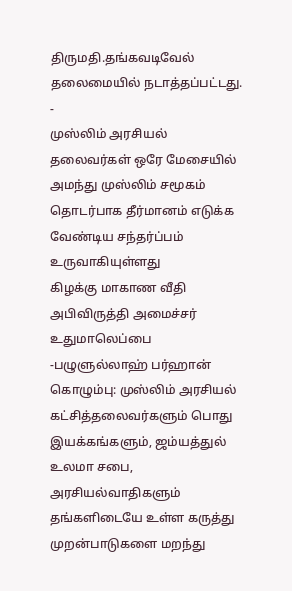திருமதி.தங்கவடிவேல் தலைமையில் நடாத்தப்பட்டது.
-
முஸ்லிம் அரசியல் தலைவர்கள் ஒரே மேசையில் அமந்து முஸ்லிம் சமூகம் தொடர்பாக தீர்மானம் எடுக்க வேண்டிய சந்தர்ப்பம் உருவாகியுள்ளது
கிழக்கு மாகாண வீதி அபிவிருத்தி அமைச்சர் உதுமாலெப்பை -பழுளுல்லாஹ் பர்ஹான் கொழும்பு: முஸ்லிம் அரசியல் கட்சித்தலைவர்களும் பொது இயக்கங்களும், ஜம்யத்துல் உலமா சபை, அரசியல்வாதிகளும் தங்களிடையே உள்ள கருத்து முறன்பாடுகளை மறந்து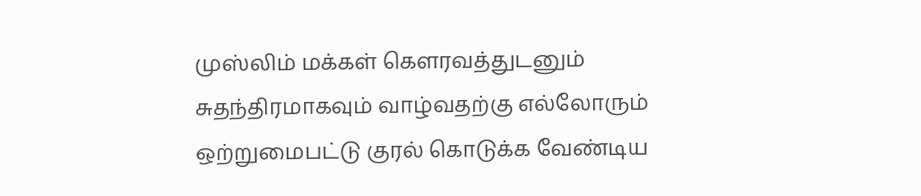முஸ்லிம் மக்கள் கௌரவத்துடனும் சுதந்திரமாகவும் வாழ்வதற்கு எல்லோரும் ஒற்றுமைபட்டு குரல் கொடுக்க வேண்டிய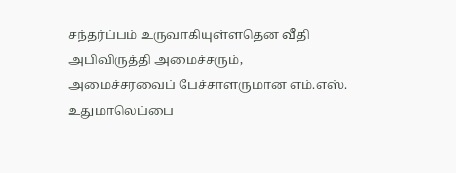சந்தர்ப்பம் உருவாகியுள்ளதென வீதி அபிவிருத்தி அமைச்சரும், அமைச்சரவைப் பேச்சாளருமான எம்.எஸ். உதுமாலெப்பை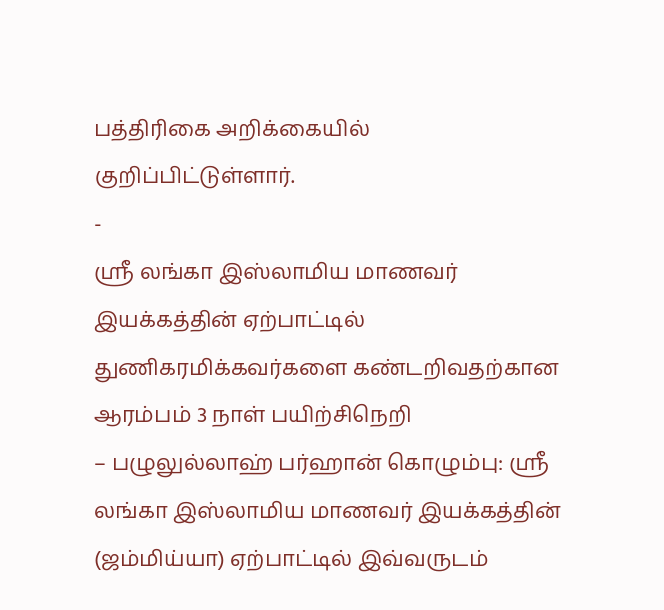பத்திரிகை அறிக்கையில் குறிப்பிட்டுள்ளார்.
-
ஸ்ரீ லங்கா இஸ்லாமிய மாணவர் இயக்கத்தின் ஏற்பாட்டில் துணிகரமிக்கவர்களை கண்டறிவதற்கான ஆரம்பம் 3 நாள் பயிற்சிநெறி
– பழுலுல்லாஹ் பர்ஹான் கொழும்பு: ஸ்ரீ லங்கா இஸ்லாமிய மாணவர் இயக்கத்தின் (ஜம்மிய்யா) ஏற்பாட்டில் இவ்வருடம்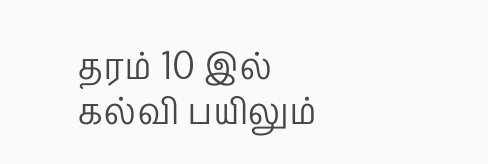தரம் 10 இல் கல்வி பயிலும்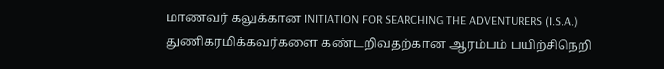மாணவர் கலுக்கான INITIATION FOR SEARCHING THE ADVENTURERS (I.S.A.) துணிகரமிக்கவர்களை கண்டறிவதற்கான ஆரம்பம் பயிற்சிநெறி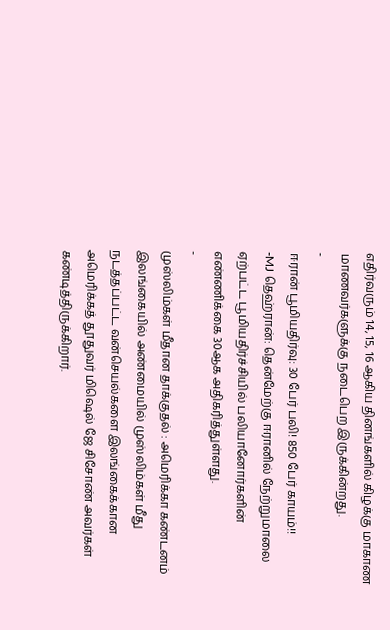எதிர்வரும் 14, 15, 16 ஆகிய தினங்களில் கிழக்கு மாகாண மாணவர்களுக்கு நடைபெற இருக்கின்றது.
-
ஈரான் பூமியதிர்வு: 30 பேர் பலி! 850 பேர் காயம்!!
-MJ தெஹ்ரான்: தென்மேற்கு ஈரானில் நேற்றுமாலை ஏற்பட்ட பூமியதிர்ச்சியில் பலியானோர்களின் எண்ணிக்கை 30ஆக அதிகரித்துள்ளது.
-
முஸ்லிம்கள் மீதான தாக்குதல் : அமெரிக்கா கண்டனம்
இலங்கையில் அண்மையில் முஸ்லிம்கள் மீது நடத்தப்பட்ட வன்செயல்களை இலங்கைக்கான அமெரிக்கத் தூதுவர் மிஷெல் ஜே சிசோண் அவர்கள் கண்டித்திருக்கிறார்.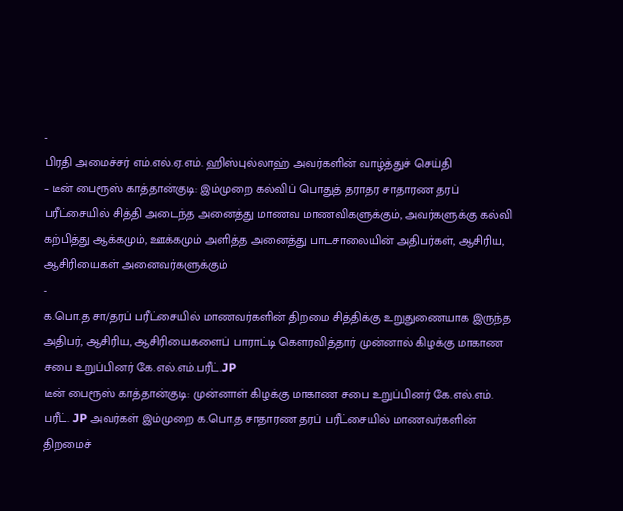-
பிரதி அமைச்சர் எம்.எல்.ஏ.எம். ஹிஸ்புல்லாஹ் அவர்களின் வாழ்த்துச் செய்தி
– டீன் பைரூஸ் காத்தான்குடி: இம்முறை கல்விப் பொதுத் தராதர சாதாரண தரப் பரீட்சையில் சித்தி அடைந்த அனைத்து மாணவ மாணவிகளுக்கும், அவர்களுக்கு கல்வி கற்பித்து ஆக்கமும், ஊக்கமும் அளித்த அனைத்து பாடசாலையின் அதிபர்கள், ஆசிரிய, ஆசிரியைகள் அனைவர்களுக்கும்
-
க.பொ.த சா/தரப் பரீட்சையில் மாணவர்களின் திறமை சித்திக்கு உறுதுணையாக இருந்த அதிபர், ஆசிரிய, ஆசிரியைகளைப் பாராட்டி கௌரவித்தார் முன்னால் கிழக்கு மாகாண சபை உறுப்பினர் கே.எல்.எம்.பரீட்.JP
டீன் பைரூஸ் காத்தான்குடி: முன்னாள் கிழக்கு மாகாண சபை உறுப்பினர் கே.எல்.எம். பரீட். JP அவர்கள் இம்முறை க.பொ.த சாதாரண தரப் பரீட்சையில் மாணவர்களின் திறமைச்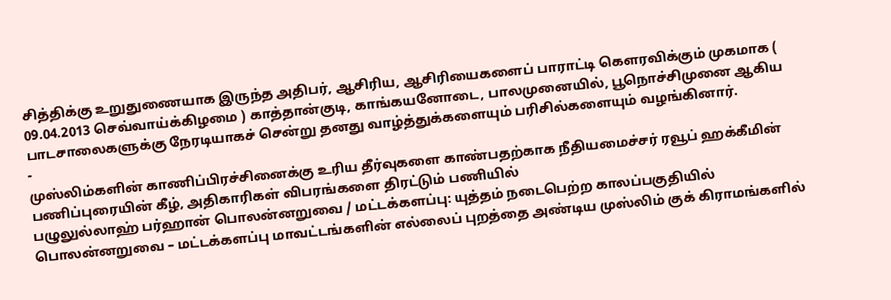சித்திக்கு உறுதுணையாக இருந்த அதிபர், ஆசிரிய, ஆசிரியைகளைப் பாராட்டி கௌரவிக்கும் முகமாக ( 09.04.2013 செவ்வாய்க்கிழமை ) காத்தான்குடி, காங்கயனோடை, பாலமுனையில், பூநொச்சிமுனை ஆகிய பாடசாலைகளுக்கு நேரடியாகச் சென்று தனது வாழ்த்துக்களையும் பரிசில்களையும் வழங்கினார்.
-
முஸ்லிம்களின் காணிப்பிரச்சினைக்கு உரிய தீர்வுகளை காண்பதற்காக நீதியமைச்சர் ரவூப் ஹக்கீமின் பணிப்புரையின் கீழ், அதிகாரிகள் விபரங்களை திரட்டும் பணியில்
பழுலுல்லாஹ் பர்ஹான் பொலன்னறுவை / மட்டக்களப்பு: யுத்தம் நடைபெற்ற காலப்பகுதியில் பொலன்னறுவை – மட்டக்களப்பு மாவட்டங்களின் எல்லைப் புறத்தை அண்டிய முஸ்லிம் குக் கிராமங்களில்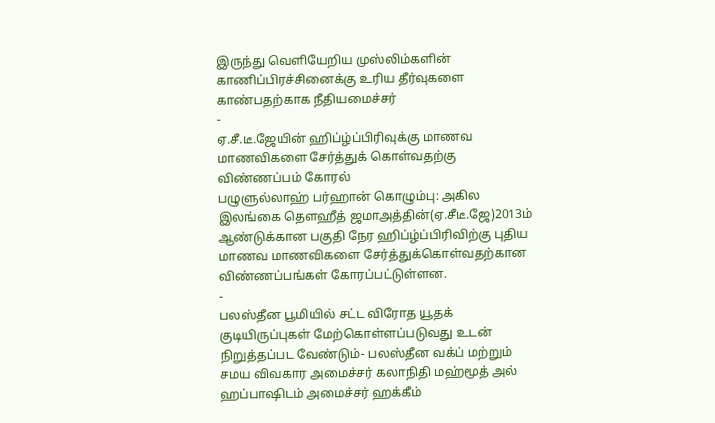இருந்து வெளியேறிய முஸ்லிம்களின் காணிப்பிரச்சினைக்கு உரிய தீர்வுகளை காண்பதற்காக நீதியமைச்சர்
-
ஏ.சீ.டீ.ஜேயின் ஹிப்ழ்ப்பிரிவுக்கு மாணவ மாணவிகளை சேர்த்துக் கொள்வதற்கு விண்ணப்பம் கோரல்
பழுளுல்லாஹ் பர்ஹான் கொழும்பு: அகில இலங்கை தௌஹீத் ஜமாஅத்தின்(ஏ.சீடீ.ஜே)2013ம் ஆண்டுக்கான பகுதி நேர ஹிப்ழ்ப்பிரிவிற்கு புதிய மாணவ மாணவிகளை சேர்த்துக்கொள்வதற்கான விண்ணப்பங்கள் கோரப்பட்டுள்ளன.
-
பலஸ்தீன பூமியில் சட்ட விரோத யூதக் குடியிருப்புகள் மேற்கொள்ளப்படுவது உடன் நிறுத்தப்பட வேண்டும்- பலஸ்தீன வக்ப் மற்றும் சமய விவகார அமைச்சர் கலாநிதி மஹ்மூத் அல் ஹப்பாஷிடம் அமைச்சர் ஹக்கீம்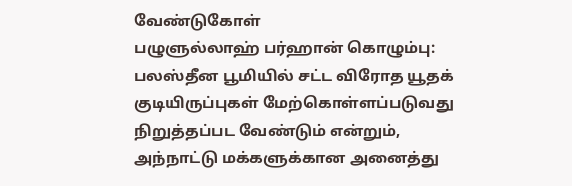வேண்டுகோள்
பழுளுல்லாஹ் பர்ஹான் கொழும்பு: பலஸ்தீன பூமியில் சட்ட விரோத யூதக் குடியிருப்புகள் மேற்கொள்ளப்படுவது நிறுத்தப்பட வேண்டும் என்றும், அந்நாட்டு மக்களுக்கான அனைத்து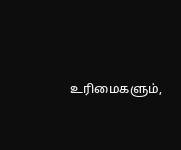உரிமைகளும்,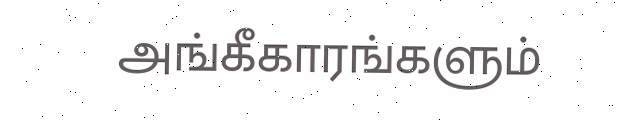அங்கீகாரங்களும்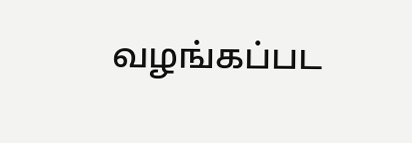வழங்கப்பட